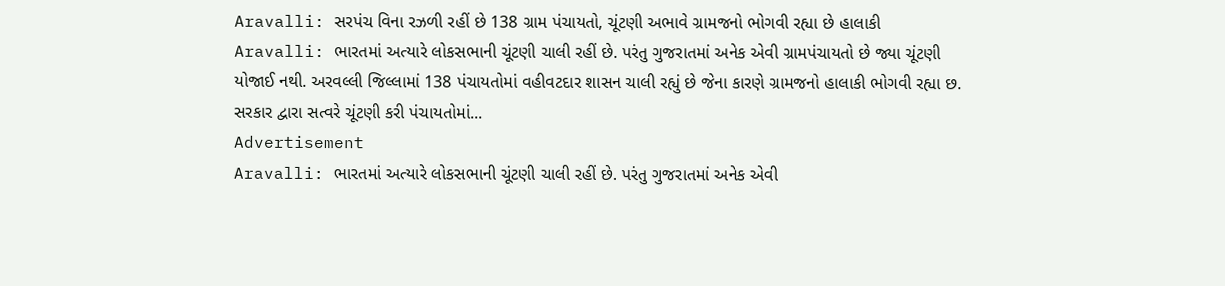Aravalli: સરપંચ વિના રઝળી રહીં છે 138 ગ્રામ પંચાયતો, ચૂંટણી અભાવે ગ્રામજનો ભોગવી રહ્યા છે હાલાકી
Aravalli: ભારતમાં અત્યારે લોકસભાની ચૂંટણી ચાલી રહીં છે. પરંતુ ગુજરાતમાં અનેક એવી ગ્રામપંચાયતો છે જ્યા ચૂંટણી યોજાઈ નથી. અરવલ્લી જિલ્લામાં 138 પંચાયતોમાં વહીવટદાર શાસન ચાલી રહ્યું છે જેના કારણે ગ્રામજનો હાલાકી ભોગવી રહ્યા છ. સરકાર દ્વારા સત્વરે ચૂંટણી કરી પંચાયતોમાં...
Advertisement
Aravalli: ભારતમાં અત્યારે લોકસભાની ચૂંટણી ચાલી રહીં છે. પરંતુ ગુજરાતમાં અનેક એવી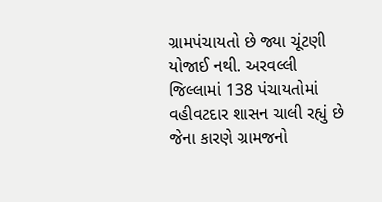ગ્રામપંચાયતો છે જ્યા ચૂંટણી યોજાઈ નથી. અરવલ્લી જિલ્લામાં 138 પંચાયતોમાં વહીવટદાર શાસન ચાલી રહ્યું છે જેના કારણે ગ્રામજનો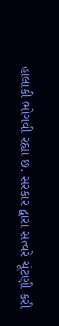હાલાકી ભોગવી રહ્યા છ. સરકાર દ્વારા સત્વરે ચૂંટણી કરી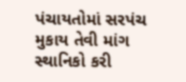પંચાયતોમાં સરપંચ મુકાય તેવી માંગ સ્થાનિકો કરી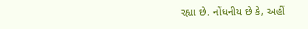રહ્યા છે. નોંધનીય છે કે, અહીં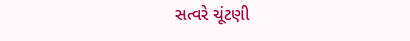સત્વરે ચૂંટણી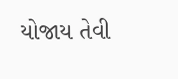યોજાય તેવી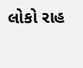લોકો રાહ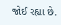જોઈ રહ્યા છે.